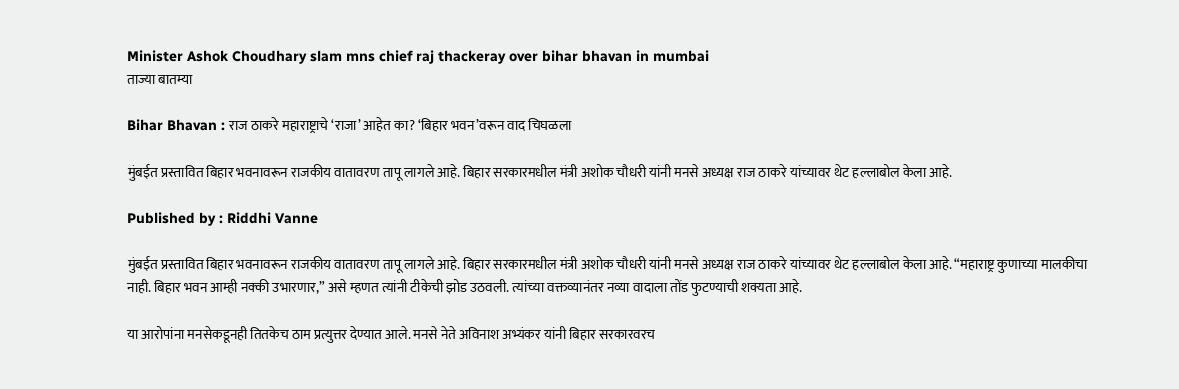Minister Ashok Choudhary slam mns chief raj thackeray over bihar bhavan in mumbai
ताज्या बातम्या

Bihar Bhavan : राज ठाकरे महाराष्ट्राचे ‘राजा’ आहेत का? ‘बिहार भवन’वरून वाद चिघळला

मुंबईत प्रस्तावित बिहार भवनावरून राजकीय वातावरण तापू लागले आहे. बिहार सरकारमधील मंत्री अशोक चौधरी यांनी मनसे अध्यक्ष राज ठाकरे यांच्यावर थेट हल्लाबोल केला आहे.

Published by : Riddhi Vanne

मुंबईत प्रस्तावित बिहार भवनावरून राजकीय वातावरण तापू लागले आहे. बिहार सरकारमधील मंत्री अशोक चौधरी यांनी मनसे अध्यक्ष राज ठाकरे यांच्यावर थेट हल्लाबोल केला आहे. “महाराष्ट्र कुणाच्या मालकीचा नाही. बिहार भवन आम्ही नक्की उभारणार,” असे म्हणत त्यांनी टीकेची झोड उठवली. त्यांच्या वक्तव्यानंतर नव्या वादाला तोंड फुटण्याची शक्यता आहे.

या आरोपांना मनसेकडूनही तितकेच ठाम प्रत्युत्तर देण्यात आले. मनसे नेते अविनाश अभ्यंकर यांनी बिहार सरकारवरच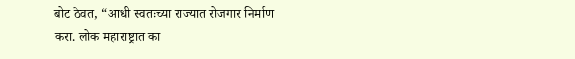बोट ठेवत, “आधी स्वतःच्या राज्यात रोजगार निर्माण करा. लोक महाराष्ट्रात का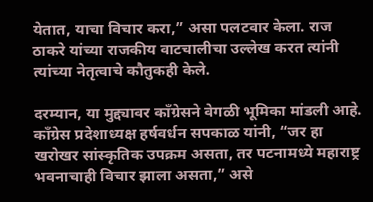येतात, याचा विचार करा,” असा पलटवार केला. राज ठाकरे यांच्या राजकीय वाटचालीचा उल्लेख करत त्यांनी त्यांच्या नेतृत्वाचे कौतुकही केले.

दरम्यान, या मुद्द्यावर काँग्रेसने वेगळी भूमिका मांडली आहे. काँग्रेस प्रदेशाध्यक्ष हर्षवर्धन सपकाळ यांनी, “जर हा खरोखर सांस्कृतिक उपक्रम असता, तर पटनामध्ये महाराष्ट्र भवनाचाही विचार झाला असता,” असे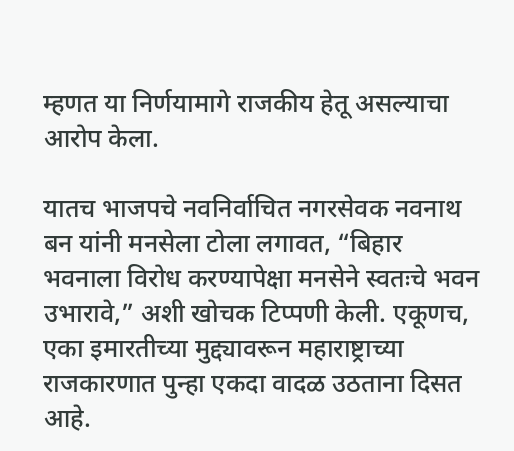म्हणत या निर्णयामागे राजकीय हेतू असल्याचा आरोप केला.

यातच भाजपचे नवनिर्वाचित नगरसेवक नवनाथ बन यांनी मनसेला टोला लगावत, “बिहार भवनाला विरोध करण्यापेक्षा मनसेने स्वतःचे भवन उभारावे,” अशी खोचक टिप्पणी केली. एकूणच, एका इमारतीच्या मुद्द्यावरून महाराष्ट्राच्या राजकारणात पुन्हा एकदा वादळ उठताना दिसत आहे.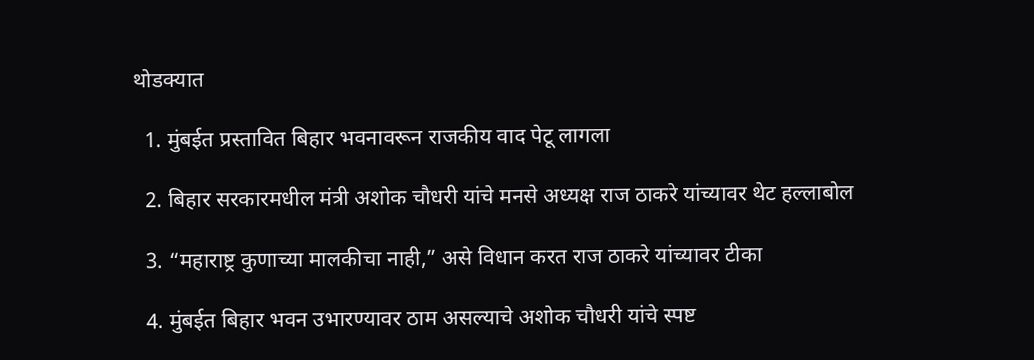थोडक्यात

  1. मुंबईत प्रस्तावित बिहार भवनावरून राजकीय वाद पेटू लागला

  2. बिहार सरकारमधील मंत्री अशोक चौधरी यांचे मनसे अध्यक्ष राज ठाकरे यांच्यावर थेट हल्लाबोल

  3. “महाराष्ट्र कुणाच्या मालकीचा नाही,” असे विधान करत राज ठाकरे यांच्यावर टीका

  4. मुंबईत बिहार भवन उभारण्यावर ठाम असल्याचे अशोक चौधरी यांचे स्पष्ट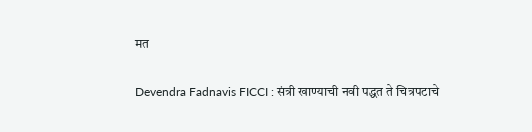मत

Devendra Fadnavis FICCI : संत्री खाण्याची नवी पद्धत ते चित्रपटाचे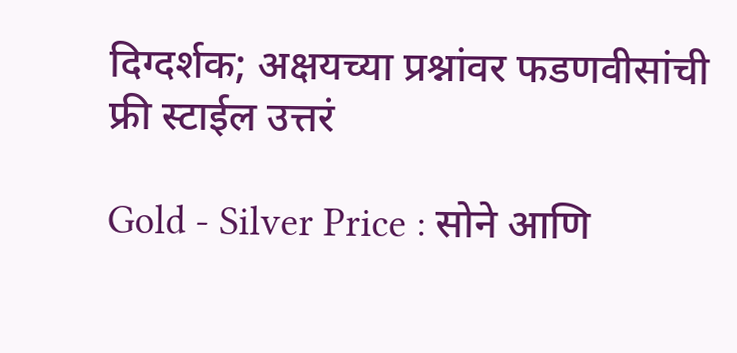दिग्दर्शक; अक्षयच्या प्रश्नांवर फडणवीसांची फ्री स्टाईल उत्तरं

Gold - Silver Price : सोने आणि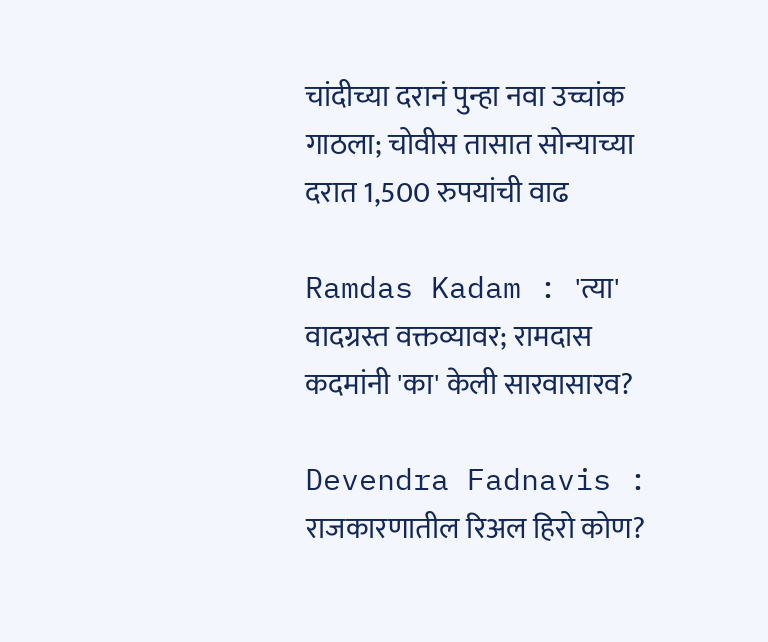चांदीच्या दरानं पुन्हा नवा उच्चांक गाठला; चोवीस तासात सोन्याच्या दरात 1,500 रुपयांची वाढ

Ramdas Kadam : 'त्या' वादग्रस्त वक्तव्यावर; रामदास कदमांनी 'का' केली सारवासारव?

Devendra Fadnavis : राजकारणातील रिअल हिरो कोण?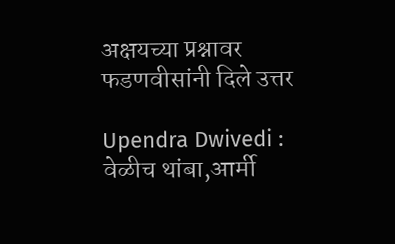अक्षयच्या प्रश्नावर फडणवीसांनी दिले उत्तर

Upendra Dwivedi : वेळीच थांबा,आर्मी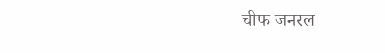चीफ जनरल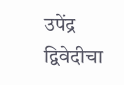उपेंद्र द्विवेदीचा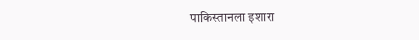पाकिस्तानला इशारा